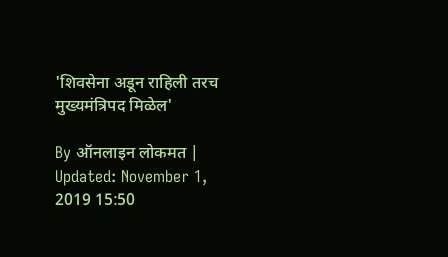'शिवसेना अडून राहिली तरच मुख्यमंत्रिपद मिळेल'

By ऑनलाइन लोकमत | Updated: November 1, 2019 15:50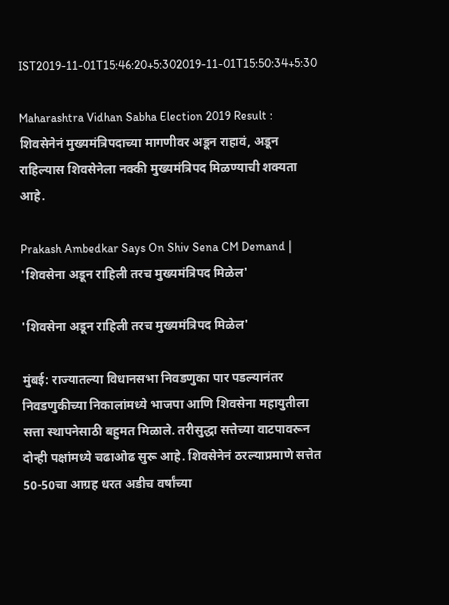IST2019-11-01T15:46:20+5:302019-11-01T15:50:34+5:30

Maharashtra Vidhan Sabha Election 2019 Result : शिवसेनेनं मुख्यमंत्रिपदाच्या मागणीवर अडून राहावं, अडून राहिल्यास शिवसेनेला नक्की मुख्यमंत्रिपद मिळण्याची शक्यता आहे.

Prakash Ambedkar Says On Shiv Sena CM Demand | 'शिवसेना अडून राहिली तरच मुख्यमंत्रिपद मिळेल'

'शिवसेना अडून राहिली तरच मुख्यमंत्रिपद मिळेल'

मुंबई: राज्यातल्या विधानसभा निवडणुका पार पडल्यानंतर निवडणुकीच्या निकालांमध्ये भाजपा आणि शिवसेना महायुतीला सत्ता स्थापनेसाठी बहुमत मिळाले. तरीसुद्धा सत्तेच्या वाटपावरून दोन्ही पक्षांमध्ये चढाओढ सुरू आहे. शिवसेनेनं ठरल्याप्रमाणे सत्तेत 50-50चा आग्रह धरत अडीच वर्षांच्या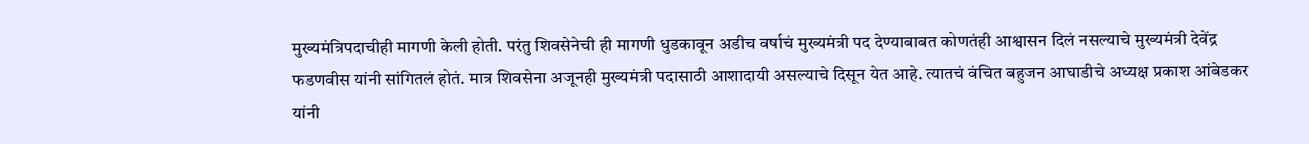मुख्यमंत्रिपदाचीही मागणी केली होती. परंतु शिवसेनेची ही मागणी धुडकावून अडीच वर्षाचं मुख्यमंत्री पद देण्याबाबत कोणतंही आश्वासन दिलं नसल्याचे मुख्यमंत्री देवेंद्र फडणवीस यांनी सांगितलं होतं. मात्र शिवसेना अजूनही मुख्यमंत्री पदासाठी आशादायी असल्याचे दिसून येत आहे. त्यातचं वंचित बहुजन आघाडीचे अध्यक्ष प्रकाश आंबेडकर यांनी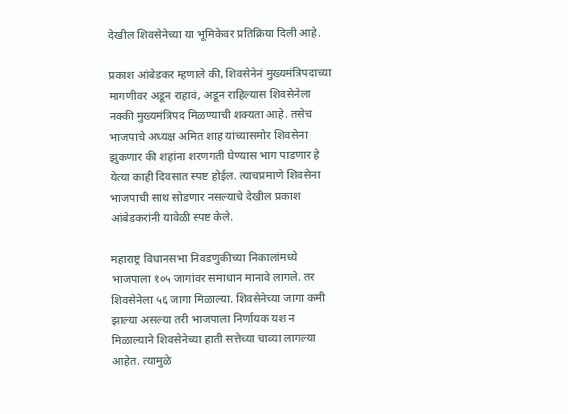देखील शिवसेनेच्या या भूमिकेवर प्रतिक्रिया दिली आहे.

प्रकाश आंबेडकर म्हणाले की, शिवसेनेनं मुख्यमंत्रिपदाच्या मागणीवर अडून राहावं, अडून राहिल्यास शिवसेनेला नक्की मुख्यमंत्रिपद मिळण्याची शक्यता आहे. तसेच भाजपाचे अध्यक्ष अमित शाह यांच्यासमोर शिवसेना झुकणार की शहांना शरणगती घेण्यास भाग पाडणार हे येत्या काही दिवसात स्पष्ट होईल. त्याचप्रमाणे शिवसेना भाजपाची साथ सोडणार नसल्याचे देखील प्रकाश आंबेडकरांनी यावेळी स्पष्ट केले.

महाराष्ट्र विधानसभा निवडणुकीच्या निकालांमध्ये भाजपाला १०५ जागांवर समाधान मानावे लागले. तर शिवसेनेला ५६ जागा मिळाल्या. शिवसेनेच्या जागा कमी झाल्या असल्या तरी भाजपाला निर्णायक यश न मिळाल्याने शिवसेनेच्या हाती सत्तेच्या चाव्या लागल्या आहेत. त्यामुळे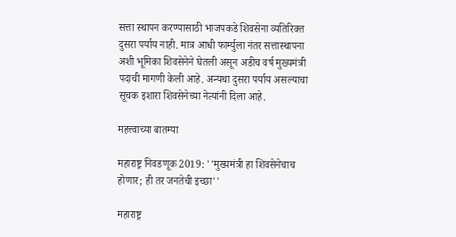सत्ता स्थापन करण्यासाठी भाजपकडे शिवसेना व्यतिरिक्त दुसरा पर्याय नाही. मात्र आधी फार्म्युला नंतर सत्तास्थापना अशी भूमिका शिवसेनेने घेतली असून अडीच वर्ष मुख्यमंत्री पदाची मागणी केली आहे. अन्यथा दुसरा पर्याय असल्याचा सूचक इशारा शिवसेनेच्या नेत्यांनी दिला आहे.

महत्त्वाच्या बातम्या

महाराष्ट्र निवडणूक 2019: ''मुख्यमंत्री हा शिवसेनेचाच होणार; ही तर जनतेची इच्छा''

महाराष्ट्र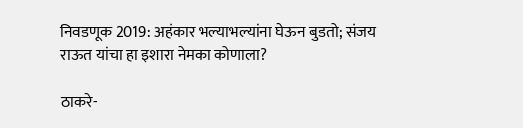निवडणूक 2019: अहंकार भल्याभल्यांना घेऊन बुडतो; संजय राऊत यांचा हा इशारा नेमका कोणाला?

ठाकरे-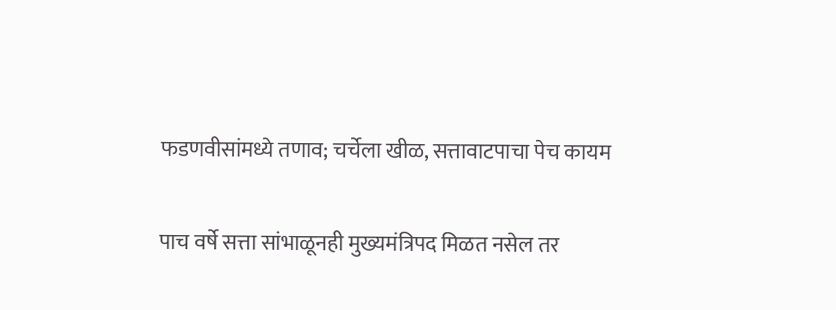फडणवीसांमध्ये तणाव; चर्चेला खीळ, सत्तावाटपाचा पेच कायम

पाच वर्षे सत्ता सांभाळूनही मुख्यमंत्रिपद मिळत नसेल तर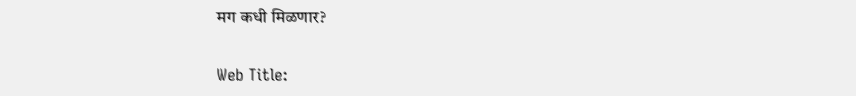मग कधी मिळणार?

Web Title: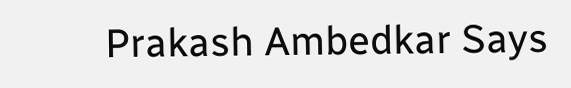Prakash Ambedkar Says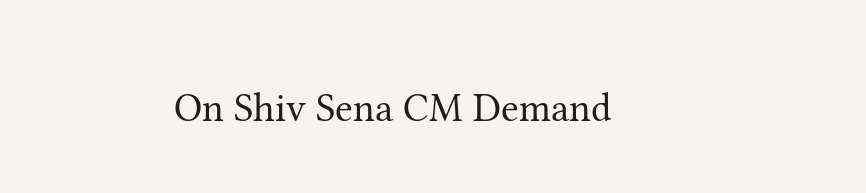On Shiv Sena CM Demand